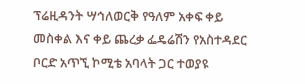ፕሬዚዳንት ሣኅለወርቅ የዓለም አቀፍ ቀይ መስቀል እና ቀይ ጨረቃ ፌዴሬሽን የአስተዳደር ቦርድ አጥኚ ኮሚቴ አባላት ጋር ተወያዩ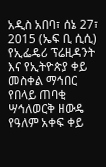አዲስ አበባ፣ ሰኔ 27፣ 2015 (ኤፍ ቢ ሲሲ) የኢፌዴሪ ፕሬዚዳንት እና የኢትዮጵያ ቀይ መስቀል ማኅበር የበላይ ጠባቂ ሣኅለወርቅ ዘውዴ የዓለም አቀፍ ቀይ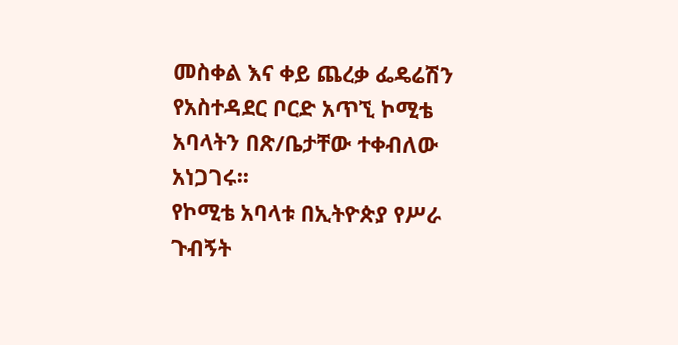መስቀል እና ቀይ ጨረቃ ፌዴሬሽን የአስተዳደር ቦርድ አጥኚ ኮሚቴ አባላትን በጽ/ቤታቸው ተቀብለው አነጋገሩ፡፡
የኮሚቴ አባላቱ በኢትዮጵያ የሥራ ጉብኝት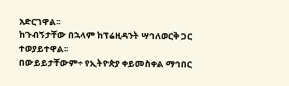አድርገዋል፡፡
ከጉብኝታቸው በኋላም ከፕሬዚዳንት ሣኅለወርቅ ጋር ተወያይተዋል፡፡
በውይይታቸውም÷ የኢትዮጵያ ቀይመስቀል ማኅበር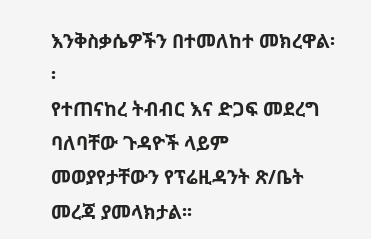እንቅስቃሴዎችን በተመለከተ መክረዋል፡፡
የተጠናከረ ትብብር እና ድጋፍ መደረግ ባለባቸው ጉዳዮች ላይም መወያየታቸውን የፕሬዚዳንት ጽ/ቤት መረጃ ያመላክታል፡፡